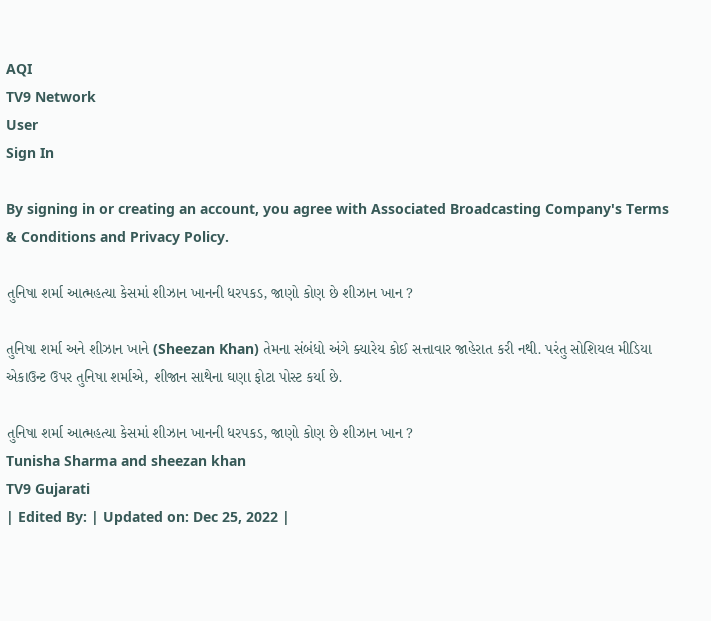AQI
TV9 Network
User
Sign In

By signing in or creating an account, you agree with Associated Broadcasting Company's Terms & Conditions and Privacy Policy.

તુનિષા શર્મા આત્મહત્યા કેસમાં શીઝાન ખાનની ધરપકડ, જાણો કોણ છે શીઝાન ખાન ?

તુનિષા શર્મા અને શીઝાન ખાને (Sheezan Khan) તેમના સંબંધો અંગે ક્યારેય કોઈ સત્તાવાર જાહેરાત કરી નથી. પરંતુ સોશિયલ મીડિયા એકાઉન્ટ ઉપર તુનિષા શર્માએ, શીજાન સાથેના ઘણા ફોટા પોસ્ટ કર્યા છે.

તુનિષા શર્મા આત્મહત્યા કેસમાં શીઝાન ખાનની ધરપકડ, જાણો કોણ છે શીઝાન ખાન ?
Tunisha Sharma and sheezan khan
TV9 Gujarati
| Edited By: | Updated on: Dec 25, 2022 |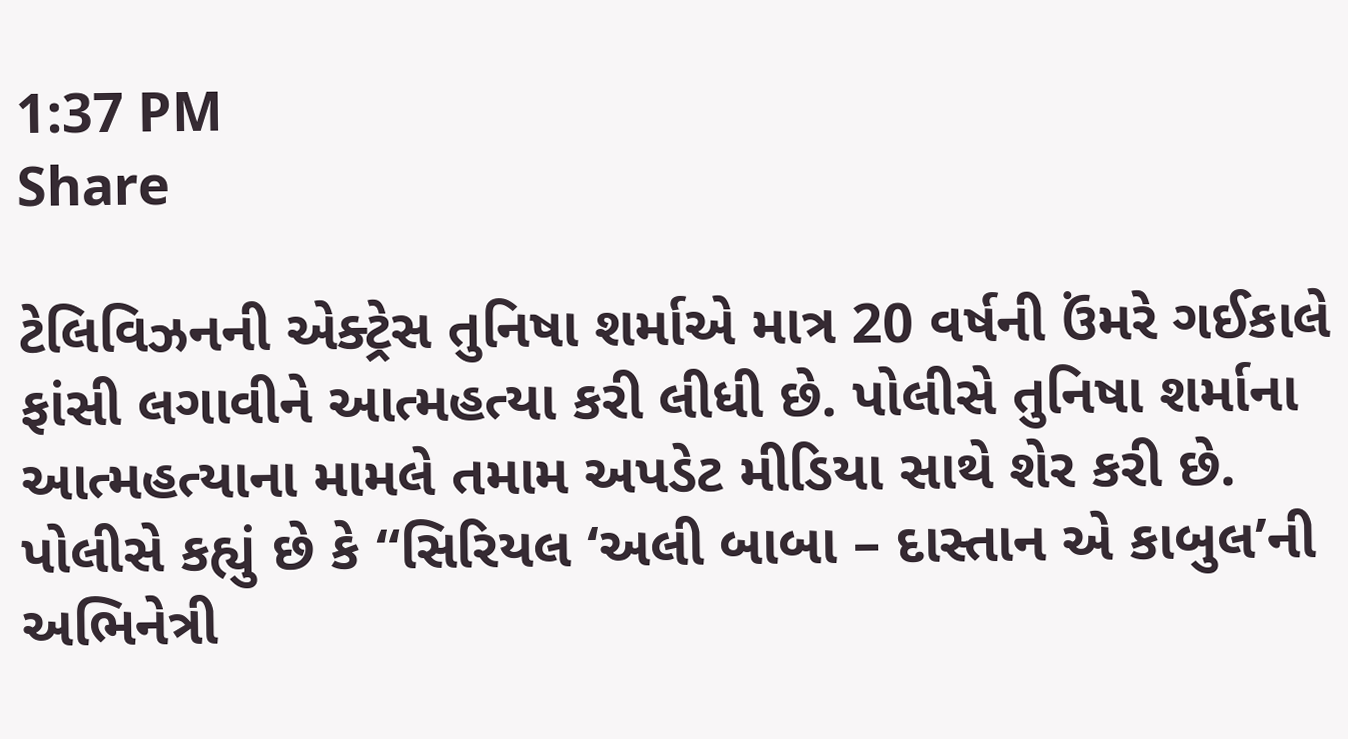1:37 PM
Share

ટેલિવિઝનની એક્ટ્રેસ તુનિષા શર્માએ માત્ર 20 વર્ષની ઉંમરે ગઈકાલે ફાંસી લગાવીને આત્મહત્યા કરી લીધી છે. પોલીસે તુનિષા શર્માના આત્મહત્યાના મામલે તમામ અપડેટ મીડિયા સાથે શેર કરી છે. પોલીસે કહ્યું છે કે “સિરિયલ ‘અલી બાબા – દાસ્તાન એ કાબુલ’ની અભિનેત્રી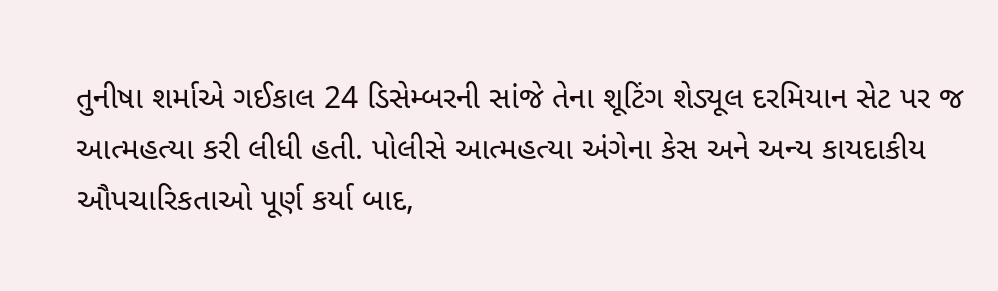તુનીષા શર્માએ ગઈકાલ 24 ડિસેમ્બરની સાંજે તેના શૂટિંગ શેડ્યૂલ દરમિયાન સેટ પર જ આત્મહત્યા કરી લીધી હતી. પોલીસે આત્મહત્યા અંગેના કેસ અને અન્ય કાયદાકીય ઔપચારિકતાઓ પૂર્ણ કર્યા બાદ,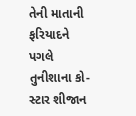તેની માતાની ફરિયાદને પગલે તુનીશાના કો-સ્ટાર શીજાન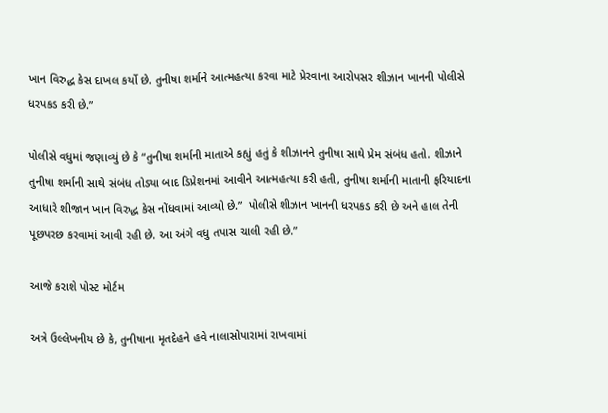ખાન વિરુદ્ધ કેસ દાખલ કર્યો છે. તુનીષા શર્માને આત્મહત્યા કરવા માટે પ્રેરવાના આરોપસર શીઝાન ખાનની પોલીસે ધરપકડ કરી છે.”

પોલીસે વધુમાં જણાવ્યું છે કે “તુનીષા શર્માની માતાએ કહ્યું હતું કે શીઝાનને તુનીષા સાથે પ્રેમ સંબંધ હતો. શીઝાને તુનીષા શર્માની સાથે સંબંધ તોડ્યા બાદ ડિપ્રેશનમાં આવીને આત્મહત્યા કરી હતી, તુનીષા શર્માની માતાની ફરિયાદના આધારે શીજાન ખાન વિરુદ્ધ કેસ નોંધવામાં આવ્યો છે.”  પોલીસે શીઝાન ખાનની ધરપકડ કરી છે અને હાલ તેની પૂછપરછ કરવામાં આવી રહી છે. આ અંગે વધુ તપાસ ચાલી રહી છે.”

આજે કરાશે પોસ્ટ મોર્ટમ

અત્રે ઉલ્લેખનીય છે કે, તુનીષાના મૃતદેહને હવે નાલાસોપારામાં રાખવામાં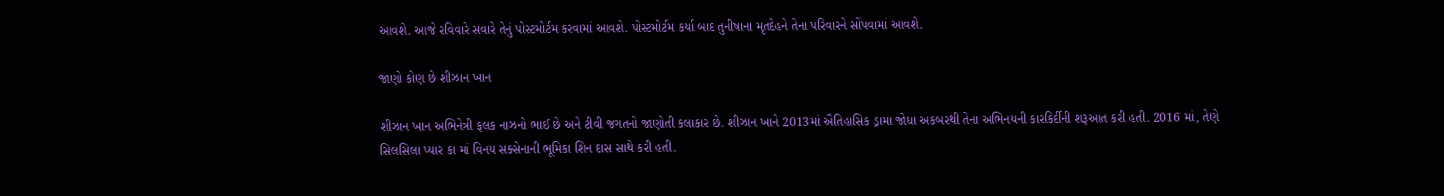આવશે. આજે રવિવારે સવારે તેનું પોસ્ટમોર્ટમ કરવામાં આવશે. પોસ્ટમોર્ટમ કર્યા બાદ તુનીષાના મૃતદેહને તેના પરિવારને સોંપવામાં આવશે.

જાણો કોણ છે શીઝાન ખાન

શીઝાન ખાન અભિનેત્રી ફલક નાઝનો ભાઈ છે અને ટીવી જગતનો જાણોતી કલાકાર છે. શીઝાન ખાને 2013માં ઐતિહાસિક ડ્રામા જોધા અકબરથી તેના અભિનયની કારકિર્દીની શરૂઆત કરી હતી. 2016 માં, તેણે સિલસિલા પ્યાર કા માં વિનય સક્સેનાની ભૂમિકા શિન દાસ સાથે કરી હતી.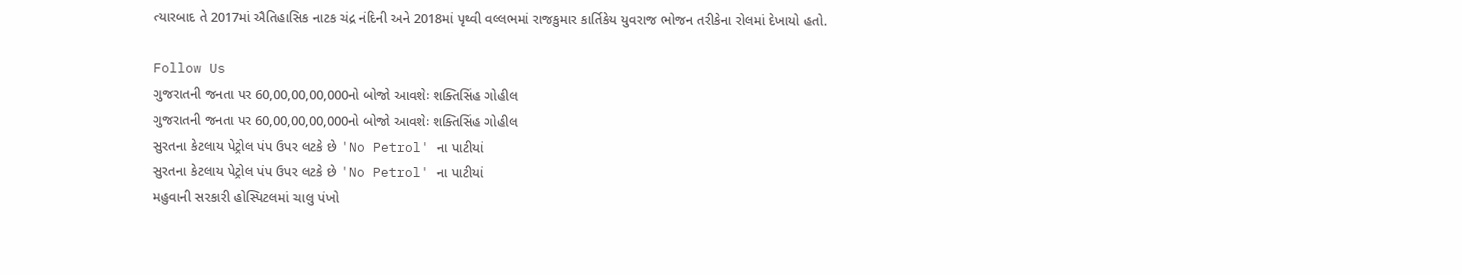ત્યારબાદ તે 2017માં ઐતિહાસિક નાટક ચંદ્ર નંદિની અને 2018માં પૃથ્વી વલ્લભમાં રાજકુમાર કાર્તિકેય યુવરાજ ભોજન તરીકેના રોલમાં દેખાયો હતો.

Follow Us
ગુજરાતની જનતા પર 60,00,00,00,000નો બોજો આવશેઃ શક્તિસિંહ ગોહીલ
ગુજરાતની જનતા પર 60,00,00,00,000નો બોજો આવશેઃ શક્તિસિંહ ગોહીલ
સુરતના કેટલાય પેટ્રોલ પંપ ઉપર લટકે છે 'No Petrol' ના પાટીયાં
સુરતના કેટલાય પેટ્રોલ પંપ ઉપર લટકે છે 'No Petrol' ના પાટીયાં
મહુવાની સરકારી હોસ્પિટલમાં ચાલુ પંખો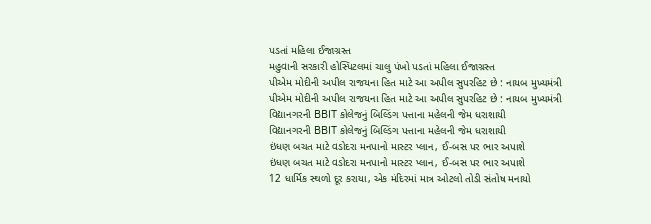પડતાં મહિલા ઈજાગ્રસ્ત
મહુવાની સરકારી હોસ્પિટલમાં ચાલુ પંખો પડતાં મહિલા ઈજાગ્રસ્ત
પીએમ મોદીની અપીલ રાજયના હિત માટે આ અપીલ સુપરહિટ છે : નાયબ મુખ્યમંત્રી
પીએમ મોદીની અપીલ રાજયના હિત માટે આ અપીલ સુપરહિટ છે : નાયબ મુખ્યમંત્રી
વિદ્યાનગરની BBIT કોલેજનું બિલ્ડિંગ પત્તાના મહેલની જેમ ધરાશાયી
વિદ્યાનગરની BBIT કોલેજનું બિલ્ડિંગ પત્તાના મહેલની જેમ ધરાશાયી
ઇંધણ બચત માટે વડોદરા મનપાનો માસ્ટર પ્લાન, ઈ-બસ પર ભાર અપાશે
ઇંધણ બચત માટે વડોદરા મનપાનો માસ્ટર પ્લાન, ઈ-બસ પર ભાર અપાશે
12 ધાર્મિક સ્થળો દૂર કરાયા, એક મંદિરમાં માત્ર ઓટલો તોડી સંતોષ મનાયો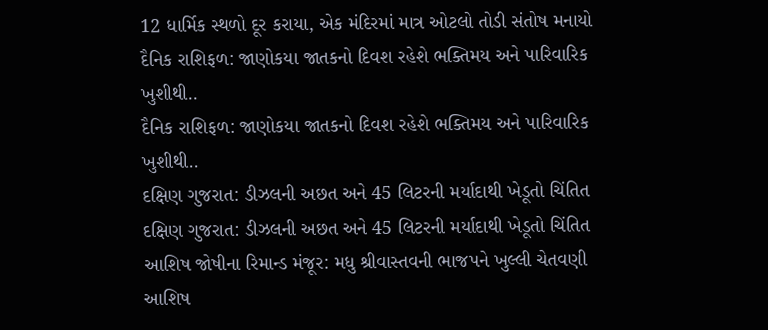12 ધાર્મિક સ્થળો દૂર કરાયા, એક મંદિરમાં માત્ર ઓટલો તોડી સંતોષ મનાયો
દૈનિક રાશિફળ: જાણોકયા જાતકનો દિવશ રહેશે ભક્તિમય અને પારિવારિક ખુશીથી..
દૈનિક રાશિફળ: જાણોકયા જાતકનો દિવશ રહેશે ભક્તિમય અને પારિવારિક ખુશીથી..
દક્ષિણ ગુજરાત: ડીઝલની અછત અને 45 લિટરની મર્યાદાથી ખેડૂતો ચિંતિત
દક્ષિણ ગુજરાત: ડીઝલની અછત અને 45 લિટરની મર્યાદાથી ખેડૂતો ચિંતિત
આશિષ જોષીના રિમાન્ડ મંજૂર: મધુ શ્રીવાસ્તવની ભાજપને ખુલ્લી ચેતવણી
આશિષ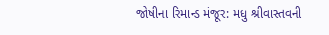જોષીના રિમાન્ડ મંજૂર: મધુ શ્રીવાસ્તવની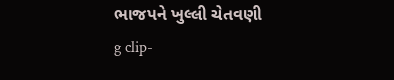ભાજપને ખુલ્લી ચેતવણી
g clip-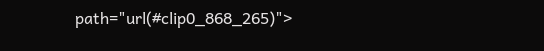path="url(#clip0_868_265)">